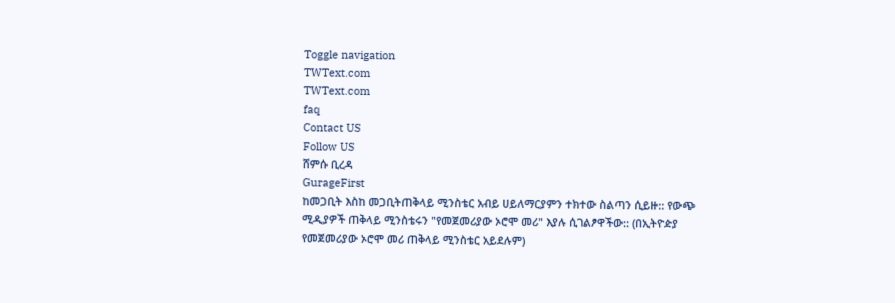Toggle navigation
TWText.com
TWText.com
faq
Contact US
Follow US
ሸምሱ ቢረዳ
GurageFirst
ከመጋቢት እስከ መጋቢትጠቅላይ ሚንስቴር አብይ ሀይለማርያምን ተክተው ስልጣን ሲይዙ:: የውጭ ሚዲያዎች ጠቅላይ ሚንስቴሩን "የመጀመሪያው ኦሮሞ መሪ" እያሉ ሲገልፆዋችው:: (በኢትዮዽያ የመጀመሪያው ኦሮሞ መሪ ጠቅላይ ሚንስቴር አይደሉም)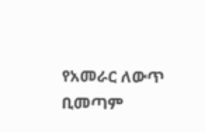የአመራር ለውጥ ቢመጣም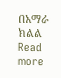በአማራ ክልል
Read more